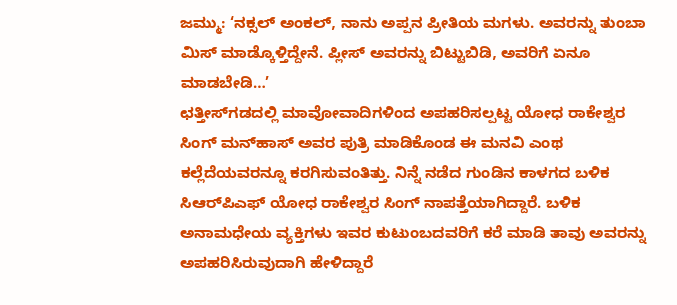ಜಮ್ಮು: ‘ನಕ್ಸಲ್ ಅಂಕಲ್, ನಾನು ಅಪ್ಪನ ಪ್ರೀತಿಯ ಮಗಳು. ಅವರನ್ನು ತುಂಬಾ ಮಿಸ್‌ ಮಾಡ್ಕೊಳ್ತಿದ್ದೇನೆ. ಪ್ಲೀಸ್‌ ಅವರನ್ನು ಬಿಟ್ಟುಬಿಡಿ, ಅವರಿಗೆ ಏನೂ ಮಾಡಬೇಡಿ…’
ಛತ್ತೀಸ್‌ಗಡದಲ್ಲಿ ಮಾವೋವಾದಿಗಳಿಂದ ಅಪಹರಿಸಲ್ಪಟ್ಟ ಯೋಧ ರಾಕೇಶ್ವರ ಸಿಂಗ್‌ ಮನ್‌ಹಾಸ್‌ ಅವರ ಪುತ್ರಿ ಮಾಡಿಕೊಂಡ ಈ ಮನವಿ ಎಂಥ ಕಲ್ಲೆದೆಯವರನ್ನೂ ಕರಗಿಸುವಂತಿತ್ತು. ನಿನ್ನೆ ನಡೆದ ಗುಂಡಿನ ಕಾಳಗದ ಬಳಿಕ ಸಿಆರ್‌ಪಿಎಫ್ ಯೋಧ ರಾಕೇಶ್ವರ ಸಿಂಗ್ ನಾಪತ್ತೆಯಾಗಿದ್ದಾರೆ. ಬಳಿಕ ಅನಾಮಧೇಯ ವ್ಯಕ್ತಿಗಳು ಇವರ ಕುಟುಂಬದವರಿಗೆ ಕರೆ ಮಾಡಿ ತಾವು ಅವರನ್ನು ಅಪಹರಿಸಿರುವುದಾಗಿ ಹೇಳಿದ್ದಾರೆ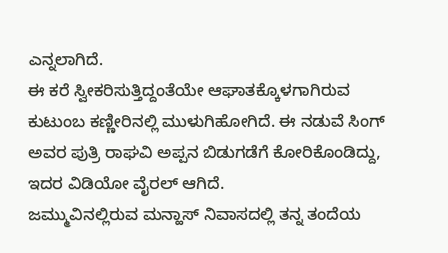ಎನ್ನಲಾಗಿದೆ.
ಈ ಕರೆ ಸ್ವೀಕರಿಸುತ್ತಿದ್ದಂತೆಯೇ ಆಘಾತಕ್ಕೊಳಗಾಗಿರುವ ಕುಟುಂಬ ಕಣ್ಣೀರಿನಲ್ಲಿ ಮುಳುಗಿಹೋಗಿದೆ. ಈ ನಡುವೆ ಸಿಂಗ್‌ ಅವರ ಪುತ್ರಿ ರಾಘವಿ ಅಪ್ಪನ ಬಿಡುಗಡೆಗೆ ಕೋರಿಕೊಂಡಿದ್ದು, ಇದರ ವಿಡಿಯೋ ವೈರಲ್‌ ಆಗಿದೆ.
ಜಮ್ಮುವಿನಲ್ಲಿರುವ ಮನ್ಹಾಸ್ ನಿವಾಸದಲ್ಲಿ ತನ್ನ ತಂದೆಯ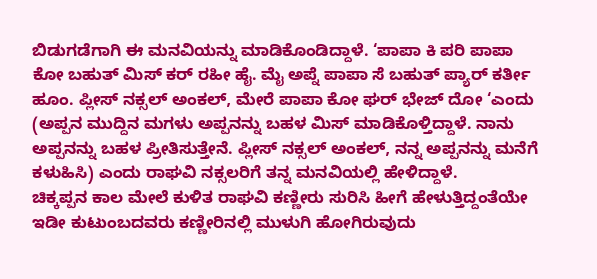ಬಿಡುಗಡೆಗಾಗಿ ಈ ಮನವಿಯನ್ನು ಮಾಡಿಕೊಂಡಿದ್ದಾಳೆ. ‘ಪಾಪಾ ಕಿ ಪರಿ ಪಾಪಾ ಕೋ ಬಹುತ್ ಮಿಸ್ ಕರ್ ರಹೀ ಹೈ. ಮೈ ಅಪ್ನೆ ಪಾಪಾ ಸೆ ಬಹುತ್ ಪ್ಯಾರ್ ಕರ್ತೀ ಹೂಂ. ಪ್ಲೀಸ್ ನಕ್ಸಲ್ ಅಂಕಲ್, ಮೇರೆ ಪಾಪಾ ಕೋ ಘರ್ ಭೇಜ್ ದೋ ‘ಎಂದು (ಅಪ್ಪನ ಮುದ್ದಿನ ಮಗಳು ಅಪ್ಪನನ್ನು ಬಹಳ ಮಿಸ್‌ ಮಾಡಿಕೊಳ್ತಿದ್ದಾಳೆ. ನಾನು ಅಪ್ಪನನ್ನು ಬಹಳ ಪ್ರೀತಿಸುತ್ತೇನೆ. ಪ್ಲೀಸ್‌ ನಕ್ಸಲ್‌ ಅಂಕಲ್‌, ನನ್ನ ಅಪ್ಪನನ್ನು ಮನೆಗೆ ಕಳುಹಿಸಿ) ಎಂದು ರಾಘವಿ ನಕ್ಸಲರಿಗೆ ತನ್ನ ಮನವಿಯಲ್ಲಿ ಹೇಳಿದ್ದಾಳೆ.
ಚಿಕ್ಕಪ್ಪನ ಕಾಲ ಮೇಲೆ ಕುಳಿತ ರಾಘವಿ ಕಣ್ಣೀರು ಸುರಿಸಿ ಹೀಗೆ ಹೇಳುತ್ತಿದ್ದಂತೆಯೇ ಇಡೀ ಕುಟುಂಬದವರು ಕಣ್ಣೀರಿನಲ್ಲಿ ಮುಳುಗಿ ಹೋಗಿರುವುದು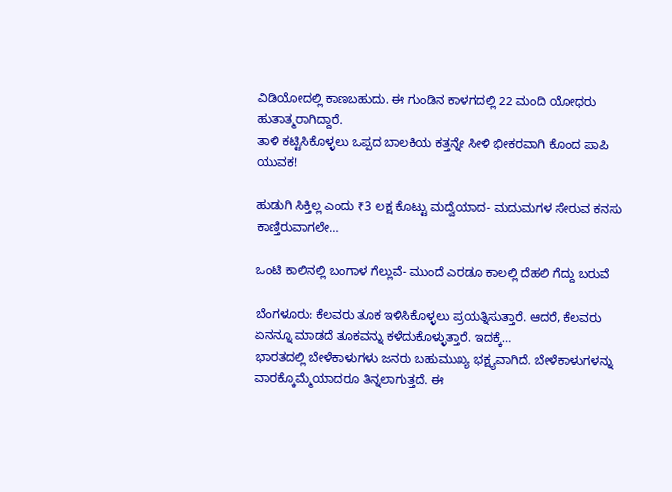ವಿಡಿಯೋದಲ್ಲಿ ಕಾಣಬಹುದು. ಈ ಗುಂಡಿನ ಕಾಳಗದಲ್ಲಿ 22 ಮಂದಿ ಯೋಧರು ಹುತಾತ್ಮರಾಗಿದ್ದಾರೆ.
ತಾಳಿ ಕಟ್ಟಿಸಿಕೊಳ್ಳಲು ಒಪ್ಪದ ಬಾಲಕಿಯ ಕತ್ತನ್ನೇ ಸೀಳಿ ಭೀಕರವಾಗಿ ಕೊಂದ ಪಾಪಿ ಯುವಕ!

ಹುಡುಗಿ ಸಿಕ್ತಿಲ್ಲ ಎಂದು ₹3 ಲಕ್ಷ ಕೊಟ್ಟು ಮದ್ವೆಯಾದ- ಮದುಮಗಳ ಸೇರುವ ಕನಸು ಕಾಣ್ತಿರುವಾಗಲೇ…

ಒಂಟಿ ಕಾಲಿನಲ್ಲಿ ಬಂಗಾಳ ಗೆಲ್ಲುವೆ- ಮುಂದೆ ಎರಡೂ ಕಾಲಲ್ಲಿ ದೆಹಲಿ ಗೆದ್ದು ಬರುವೆ

ಬೆಂಗಳೂರು: ಕೆಲವರು ತೂಕ ಇಳಿಸಿಕೊಳ್ಳಲು ಪ್ರಯತ್ನಿಸುತ್ತಾರೆ. ಆದರೆ, ಕೆಲವರು ಏನನ್ನೂ ಮಾಡದೆ ತೂಕವನ್ನು ಕಳೆದುಕೊಳ್ಳುತ್ತಾರೆ. ಇದಕ್ಕೆ…
ಭಾರತದಲ್ಲಿ ಬೇಳೆಕಾಳುಗಳು ಜನರು ಬಹುಮುಖ್ಯ ಭಕ್ಷ್ಯವಾಗಿದೆ. ಬೇಳೆಕಾಳುಗಳನ್ನು ವಾರಕ್ಕೊಮ್ಮೆಯಾದರೂ ತಿನ್ನಲಾಗುತ್ತದೆ. ಈ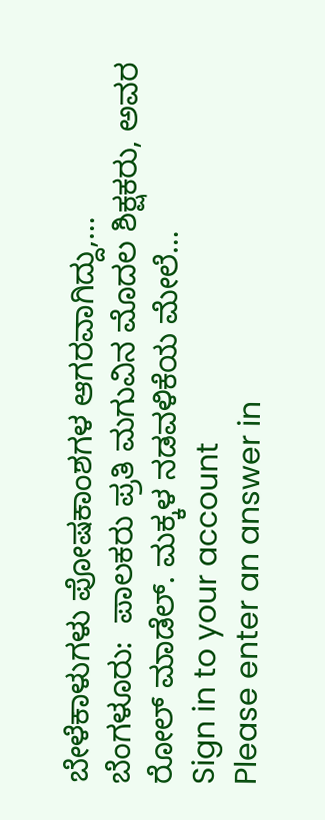ಬೇಳೆಕಾಳುಗಳು ಪೋಷಕಾಂಶಗಳ ಆಗರವಾಗಿದ್ದು,…
ಬೆಂಗಳೂರು:  ಪಾಲಕರು ಪ್ರತಿ ಮಗುವಿನ ಮೊದಲ ಶಿಕ್ಷಕರು, ಅವರ ರೋಲ್ ಮಾಡೆಲ್. ಮಕ್ಕಳ ನಡವಳಿಕೆಯ ಮೇಲೆ…
Sign in to your account
Please enter an answer in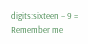digits:sixteen − 9 =
Remember me